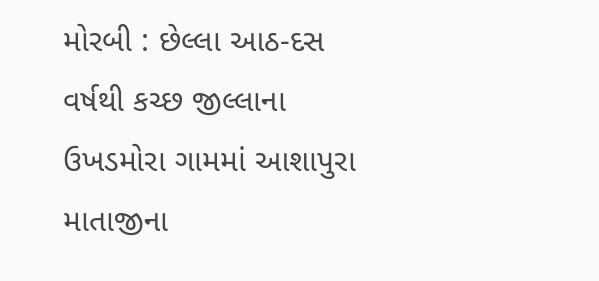મોરબી : છેલ્લા આઠ-દસ વર્ષથી કચ્છ જીલ્લાના ઉખડમોરા ગામમાં આશાપુરા માતાજીના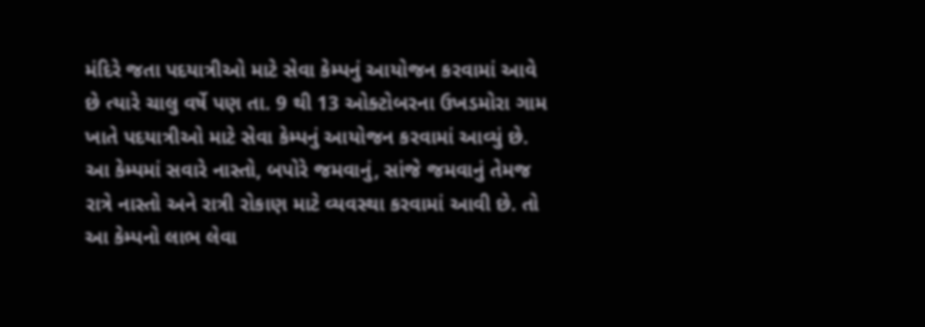મંદિરે જતા પદયાત્રીઓ માટે સેવા કેમ્પનું આયોજન કરવામાં આવે છે ત્યારે ચાલુ વર્ષે પણ તા. 9 થી 13 ઓક્ટોબરના ઉખડમોરા ગામ ખાતે પદયાત્રીઓ માટે સેવા કેમ્પનું આયોજન કરવામાં આવ્યું છે. આ કેમ્પમાં સવારે નાસ્તો, બપોરે જમવાનું, સાંજે જમવાનું તેમજ રાત્રે નાસ્તો અને રાત્રી રોકાણ માટે વ્યવસ્થા કરવામાં આવી છે. તો આ કેમ્પનો લાભ લેવા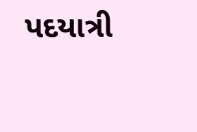પદયાત્રી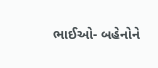ભાઈઓ- બહેનોને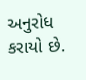અનુરોધ કરાયો છે.